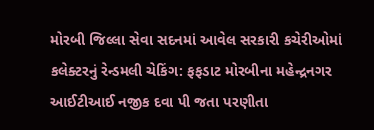મોરબી જિલ્લા સેવા સદનમાં આવેલ સરકારી કચેરીઓમાં કલેક્ટરનું રેન્ડમલી ચેકિંગ: ફફડાટ મોરબીના મહેન્દ્રનગર આઈટીઆઈ નજીક દવા પી જતા પરણીતા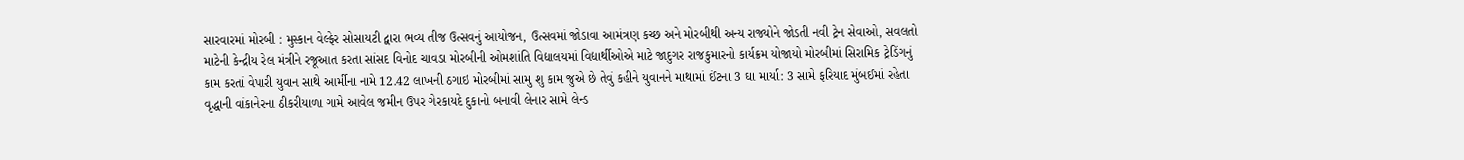સારવારમાં મોરબી : મુસ્કાન વેલ્ફેર સોસાયટી દ્વારા ભવ્ય તીજ ઉત્સવનું આયોજન, ઉત્સવમાં જોડાવા આમંત્રણ કચ્છ અને મોરબીથી અન્ય રાજ્યોને જોડતી નવી ટ્રેન સેવાઓ, સવલતો માટેની કેન્દ્રીય રેલ મંત્રીને રજૂઆત કરતા સાંસદ વિનોદ ચાવડા મોરબીની ઓમશાંતિ વિદ્યાલયમાં વિદ્યાર્થીઓએ માટે જાદુગર રાજકુમારનો કાર્યક્રમ યોજાયો મોરબીમાં સિરામિક ટ્રેડિંગનું કામ કરતાં વેપારી યુવાન સાથે આર્મીના નામે 12.42 લાખની ઠગાઇ મોરબીમાં સામુ શુ કામ જુએ છે તેવું કહીને યુવાનને માથામાં ઈંટના 3 ઘા માર્યા: 3 સામે ફરિયાદ મુંબઈમાં રહેતા વૃદ્ધાની વાંકાનેરના ઠીકરીયાળા ગામે આવેલ જમીન ઉપર ગેરકાયદે દુકાનો બનાવી લેનાર સામે લેન્ડ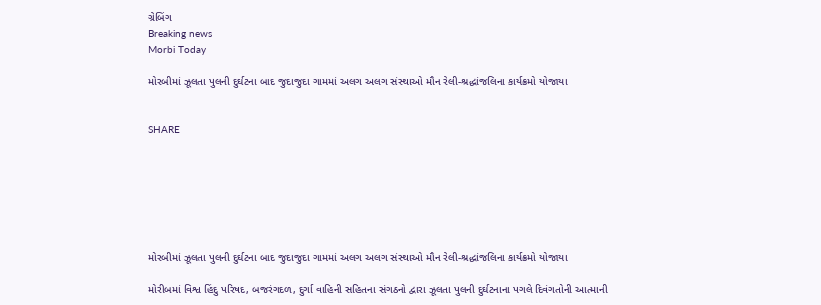ગ્રેબિંગ
Breaking news
Morbi Today

મોરબીમાં ઝૂલતા પુલની દુર્ઘટના બાદ જુદાજુદા ગામમાં અલગ અલગ સંસ્થાઓ મૌન રેલી-શ્રદ્ધાંજલિના કાર્યક્રમો યોજાયા


SHARE







મોરબીમાં ઝૂલતા પુલની દુર્ઘટના બાદ જુદાજુદા ગામમાં અલગ અલગ સંસ્થાઓ મૌન રેલી-શ્રદ્ધાંજલિના કાર્યક્રમો યોજાયા

મોરીબમાં વિશ્વ હિંદુ પરિષદ, બજરંગદળ, દુર્ગા વાહિની સહિતના સંગઠનો દ્વારા ઝૂલતા પુલની દુર્ઘટનાના પગલે દિવંગતોની આત્માની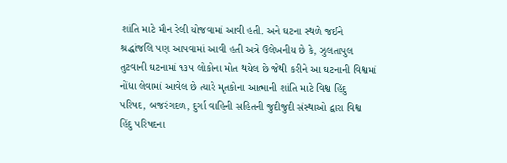શાંતિ માટે મૌન રેલી યોજવામાં આવી હતી. અને ઘટના સ્થળે જઈને શ્રદ્ધાંજલિ પણ આપવામાં આવી હતી અત્રે ઉલેખનીય છે કે, ઝુલતાપુલ તુટવાની ઘટનામાં ૧૩૫ લોકોના મોત થયેલ છે જેથી કરીને આ ઘટનાની વિશ્વમાં નોંધા લેવામાં આવેલ છે ત્યારે મૃતકોના આત્માની શાંતિ માટે વિશ્વ હિંદુ પરિષદ, બજરંગદળ, દુર્ગા વાહિની સહિતની જુદીજુદી સંસ્થાઓ દ્વારા વિશ્વ હિંદુ પરિષદના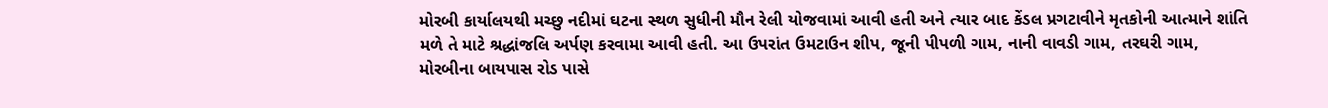મોરબી કાર્યાલયથી મચ્છુ નદીમાં ઘટના સ્થળ સુધીની મૌન રેલી યોજવામાં આવી હતી અને ત્યાર બાદ કેંડલ પ્રગટાવીને મૃતકોની આત્માને શાંતિ મળે તે માટે શ્રદ્ધાંજલિ અર્પણ કરવામા આવી હતી. આ ઉપરાંત ઉમટાઉન શીપ, જૂની પીપળી ગામ, નાની વાવડી ગામ, તરઘરી ગામ, મોરબીના બાયપાસ રોડ પાસે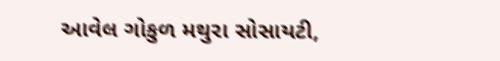આવેલ ગોકુળ મથુરા સોસાયટી,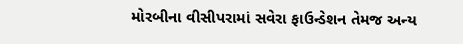મોરબીના વીસીપરામાં સવેરા ફાઉન્ડેશન તેમજ અન્ય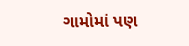ગામોમાં પણ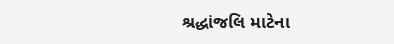શ્રદ્ધાંજલિ માટેના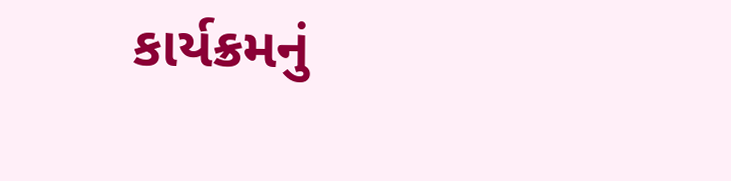કાર્યક્રમનું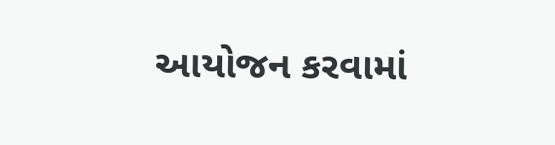આયોજન કરવામાં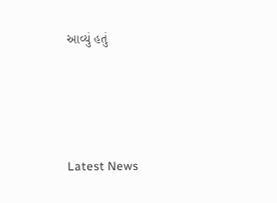આવ્યું હતું






Latest News